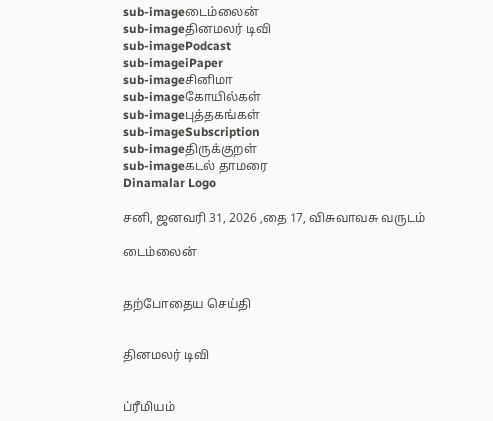sub-imageடைம்லைன்
sub-imageதினமலர் டிவி
sub-imagePodcast
sub-imageiPaper
sub-imageசினிமா
sub-imageகோயில்கள்
sub-imageபுத்தகங்கள்
sub-imageSubscription
sub-imageதிருக்குறள்
sub-imageகடல் தாமரை
Dinamalar Logo

சனி, ஜனவரி 31, 2026 ,தை 17, விசுவாவசு வருடம்

டைம்லைன்


தற்போதைய செய்தி


தினமலர் டிவி


ப்ரீமியம்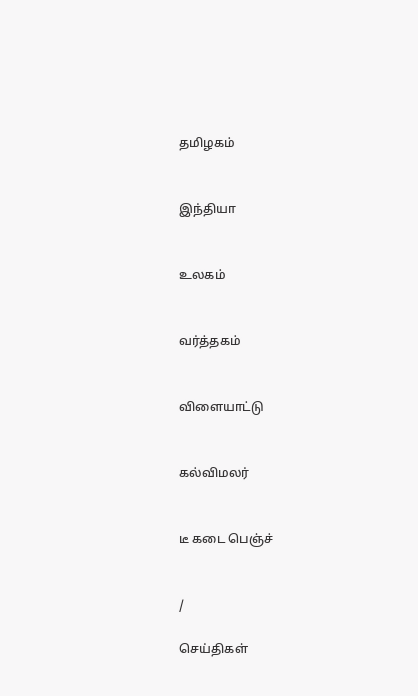தமிழகம்


இந்தியா


உலகம்


வர்த்தகம்


விளையாட்டு


கல்விமலர்


டீ கடை பெஞ்ச்


/

செய்திகள்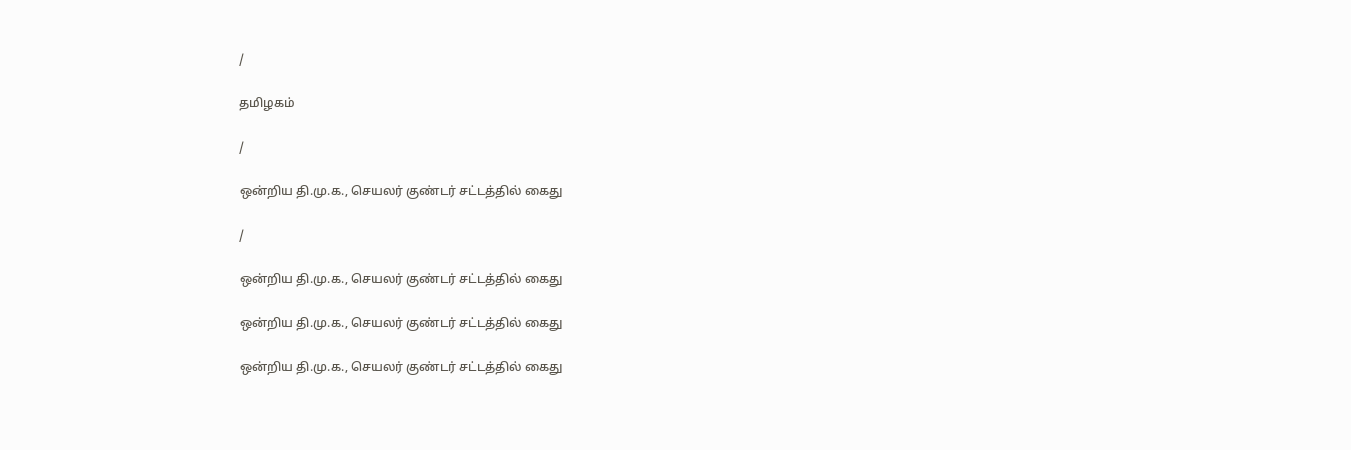/

தமிழகம்

/

ஒன்றிய தி.மு.க., செயலர் குண்டர் சட்டத்தில் கைது

/

ஒன்றிய தி.மு.க., செயலர் குண்டர் சட்டத்தில் கைது

ஒன்றிய தி.மு.க., செயலர் குண்டர் சட்டத்தில் கைது

ஒன்றிய தி.மு.க., செயலர் குண்டர் சட்டத்தில் கைது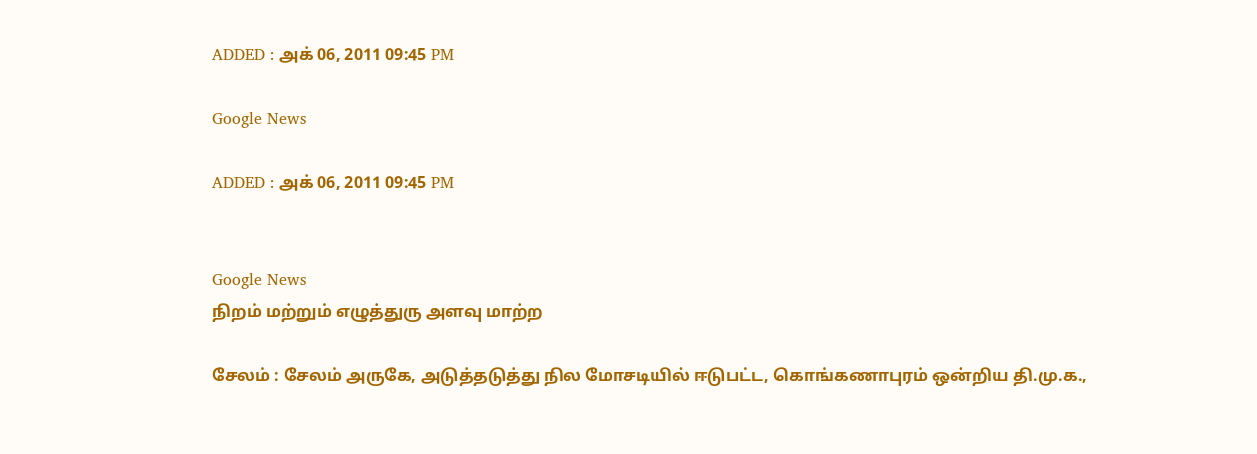ADDED : அக் 06, 2011 09:45 PM

Google News

ADDED : அக் 06, 2011 09:45 PM


Google News
நிறம் மற்றும் எழுத்துரு அளவு மாற்ற

சேலம் : சேலம் அருகே, அடுத்தடுத்து நில மோசடியில் ஈடுபட்ட, கொங்கணாபுரம் ஒன்றிய தி.மு.க.,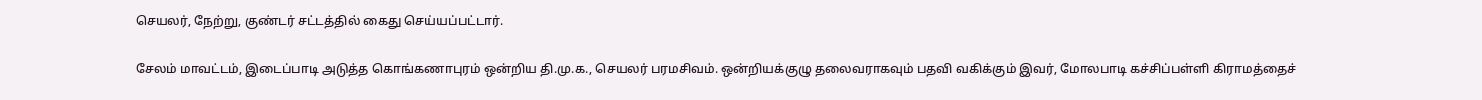செயலர், நேற்று, குண்டர் சட்டத்தில் கைது செய்யப்பட்டார்.

சேலம் மாவட்டம், இடைப்பாடி அடுத்த கொங்கணாபுரம் ஒன்றிய தி.மு.க., செயலர் பரமசிவம். ஒன்றியக்குழு தலைவராகவும் பதவி வகிக்கும் இவர், மோலபாடி கச்சிப்பள்ளி கிராமத்தைச்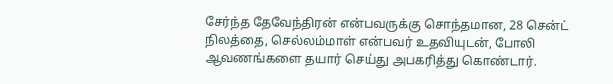சேர்ந்த தேவேந்திரன் என்பவருக்கு சொந்தமான, 28 சென்ட் நிலத்தை, செல்லம்மாள் என்பவர் உதவியுடன், போலி ஆவணங்களை தயார் செய்து அபகரித்து கொண்டார்.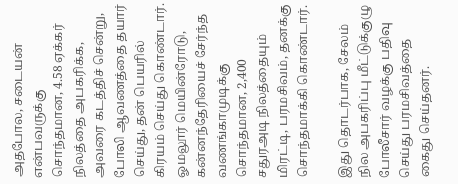அதபோல, சடையன் என்பவருக்கு சொந்தமான, 4.58 ஏக்கர் நிலத்தை அபகரிக்க, அவரை கடத்திச் சென்று, போலி ஆவணத்தை தயார் செய்து, தன் பெயரில் கிரயம் செய்து கொண்டார். ஓமலூர் மெயின்ரோடு, கன்னந்தேரியைச் சேர்ந்த வணங்காமுடிக்கு சொந்தமான, 2,400 சதுரஅடி நிலத்தையும் மிரட்டி, பரமசிவம், தனக்கு சொந்தமாக்கி கொண்டார்.

இது தொடர்பாக, சேலம் நில அபகரிப்பு மீட்டுக்குழு போலீசார் வழக்கு பதிவு செய்து பரமசிவத்தை கைது செய்தனர்.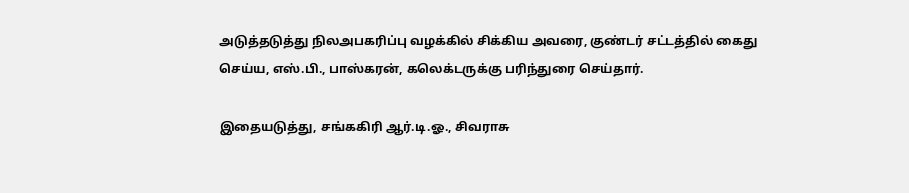அடுத்தடுத்து நிலஅபகரிப்பு வழக்கில் சிக்கிய அவரை, குண்டர் சட்டத்தில் கைது செய்ய, எஸ்.பி., பாஸ்கரன், கலெக்டருக்கு பரிந்துரை செய்தார்.

இதையடுத்து, சங்ககிரி ஆர்.டி.ஓ., சிவராசு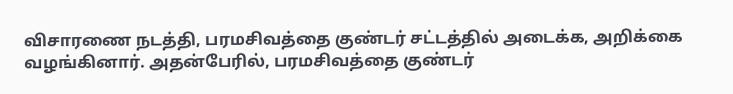விசாரணை நடத்தி, பரமசிவத்தை குண்டர் சட்டத்தில் அடைக்க, அறிக்கை வழங்கினார். அதன்பேரில், பரமசிவத்தை குண்டர்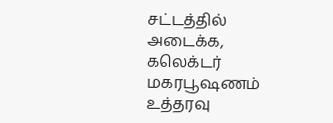சட்டத்தில் அடைக்க, கலெக்டர் மகரபூஷணம் உத்தரவு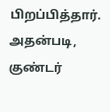பிறப்பித்தார். அதன்படி, குண்டர்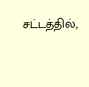சட்டத்தில்,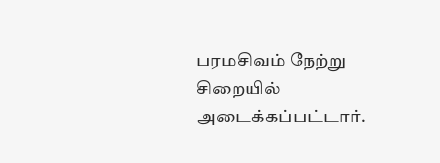பரமசிவம் நேற்று சிறையில் அடைக்கப்பட்டார்.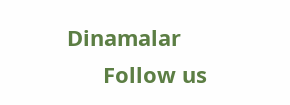Dinamalar
      Follow us